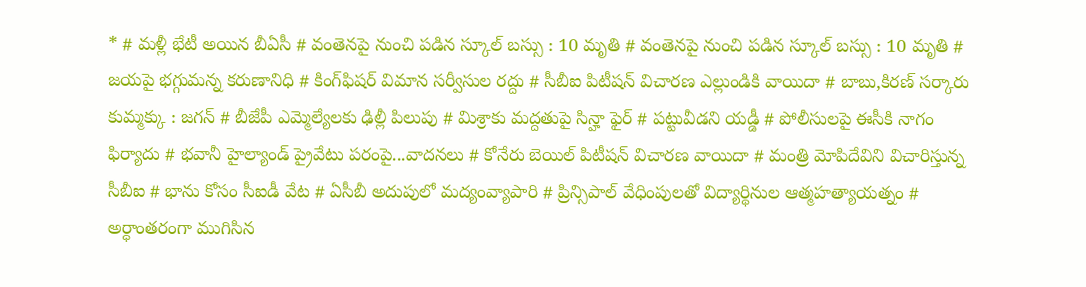* # మళ్లీ భేటీ అయిన బీఏసీ # వంతెనపై నుంచి పడిన స్కూల్‌ బస్సు : 10 మృతి # వంతెనపై నుంచి పడిన స్కూల్‌ బస్సు : 10 మృతి # జయపై భగ్గుమన్న కరుణానిధి # కింగ్‌ఫిషర్‌ విమాన సర్వీసుల రద్దు # సీబీఐ పిటీషన్‌ విచారణ ఎల్లుండికి వాయిదా # బాబు,కిరణ్‌ సర్కారు కుమ్మక్కు : జగన్‌ # బీజేపీ ఎమ్మెల్యేలకు ఢిల్లీ పిలుపు # మిశ్రాకు మద్దతుపై సిన్హా ఫైర్‌ # పట్టువీడని యడ్డీ # పోలీసులపై ఈసీకి నాగం ఫిర్యాదు # భవానీ హైల్యాండ్‌ ప్రైవేటు పరంపై...వాదనలు # కోనేరు బెయిల్‌ పిటీషన్‌ విచారణ వాయిదా # మంత్రి మోపిదేవిని విచారిస్తున్న సీబీఐ # భాను కోసం సీఐడీ వేట # ఏసీబీ అదుపులో మద్యంవ్యాపారి # ప్రిన్సిపాల్‌ వేధింపులతో విద్యార్థినుల ఆత్మహత్యాయత్నం # అర్ధాంతరంగా ముగిసిన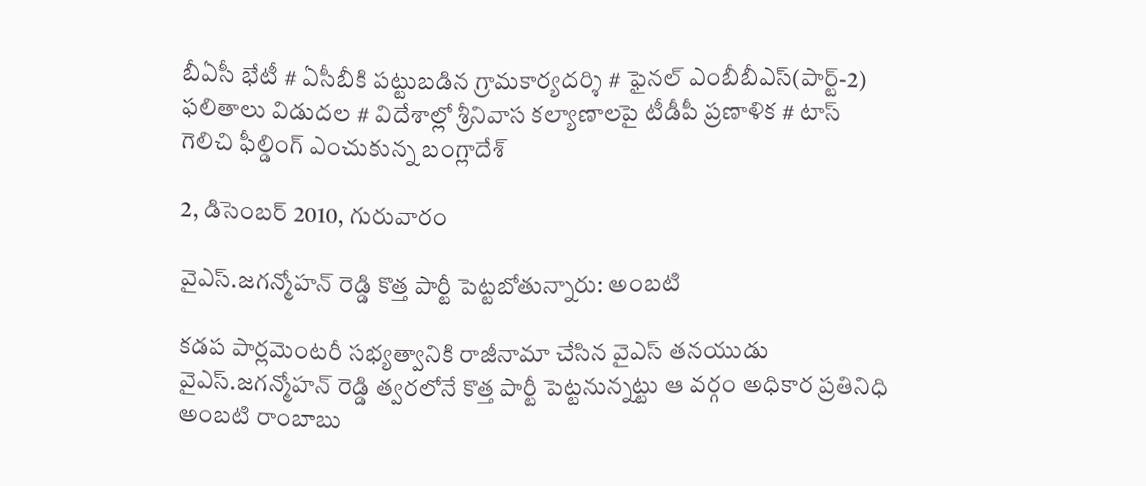బీఏసీ భేటీ # ఏసీబీకి పట్టుబడిన గ్రామకార్యదర్శి # ఫైనల్‌ ఎంబీబీఎస్‌(పార్ట్‌-2) ఫలితాలు విడుదల # విదేశాల్లో శ్రీనివాస కల్యాణాలపై టీడీపీ ప్రణాళిక # టాస్‌ గెలిచి ఫీల్డింగ్‌ ఎంచుకున్న బంగ్లాదేశ్‌

2, డిసెంబర్ 2010, గురువారం

వైఎస్.జగన్మోహన్ రెడ్డి కొత్త పార్టీ పెట్టబోతున్నారు: అంబటి

కడప పార్లమెంటరీ సభ్యత్వానికి రాజీనామా చేసిన వైఎస్ తనయుడు వైఎస్.జగన్మోహన్ రెడ్డి త్వరలోనే కొత్త పార్టీ పెట్టనున్నట్టు ఆ వర్గం అధికార ప్రతినిధి అంబటి రాంబాబు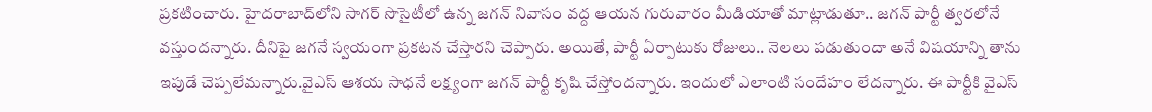ప్రకటించారు. హైదరాబాద్‌లోని సాగర్ సొసైటీలో ఉన్న జగన్ నివాసం వద్ద ఆయన గురువారం మీడియాతో మాట్లాడుతూ.. జగన్ పార్టీ త్వరలోనే వస్తుందన్నారు. దీనిపై జగనే స్వయంగా ప్రకటన చేస్తారని చెప్పారు. అయితే, పార్టీ ఏర్పాటుకు రోజులు.. నెలలు పడుతుందా అనే విషయాన్ని తాను ఇపుడే చెప్పలేమన్నారు.వైఎస్ ఆశయ సాధనే లక్ష్యంగా జగన్ పార్టీ కృషి చేస్తోందన్నారు. ఇందులో ఎలాంటి సందేహం లేదన్నారు. ఈ పార్టీకి వైఎస్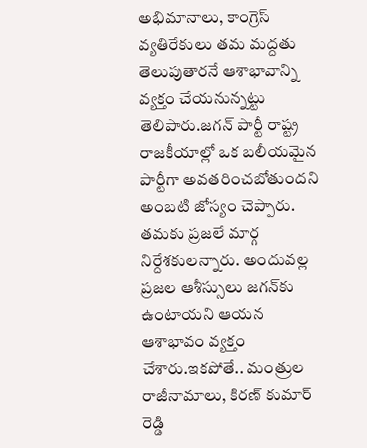అభిమానాలు, కాంగ్రెస్ వ్యతిరేకులు తమ మద్దతు తెలుపుతారనే ఆశాభావాన్ని వ్యక్తం చేయనున్నట్టు తెలిపారు.జగన్ పార్టీ రాష్ట్ర రాజకీయాల్లో ఒక బలీయమైన పార్టీగా అవతరించబోతుందని అంబటి జోస్యం చెప్పారు. తమకు ప్రజలే మార్గ నిర్దేశకులన్నారు. అందువల్ల ప్రజల ఆశీస్సులు జగన్‌కు ఉంటాయని ఆయన ఆశాభావం వ్యక్తం చేశారు.ఇకపోతే.. మంత్రుల రాజీనామాలు, కిరణ్ కుమార్ రెడ్డి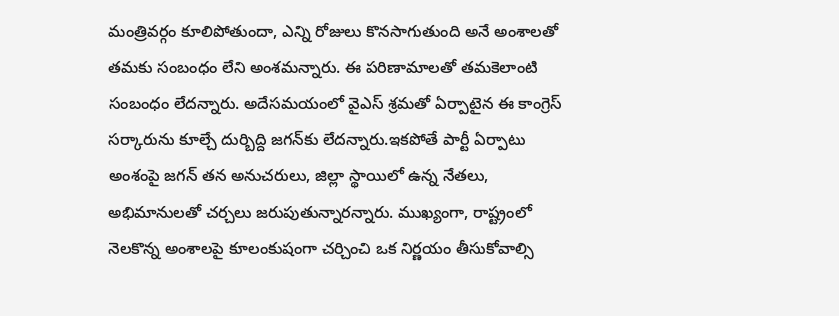మంత్రివర్గం కూలిపోతుందా, ఎన్ని రోజులు కొనసాగుతుంది అనే అంశాలతో తమకు సంబంధం లేని అంశమన్నారు. ఈ పరిణామాలతో తమకెలాంటి సంబంధం లేదన్నారు. అదేసమయంలో వైఎస్ శ్రమతో ఏర్పాటైన ఈ కాంగ్రెస్ సర్కారును కూల్చే దుర్బిద్ది జగన్‌కు లేదన్నారు.ఇకపోతే పార్టీ ఏర్పాటు అంశంపై జగన్ తన అనుచరులు, జిల్లా స్థాయిలో ఉన్న నేతలు, అభిమానులతో చర్చలు జరుపుతున్నారన్నారు. ముఖ్యంగా, రాష్ట్రంలో నెలకొన్న అంశాలపై కూలంకుషంగా చర్చించి ఒక నిర్ణయం తీసుకోవాల్సి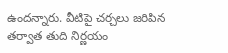ఉందన్నారు. వీటిపై చర్చలు జరిపిన తర్వాత తుది నిర్ణయం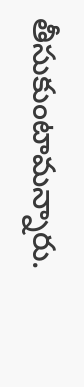తీసుకుంటామన్నారు.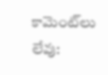కామెంట్‌లు లేవు: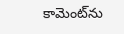కామెంట్‌ను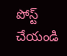పోస్ట్ చేయండి